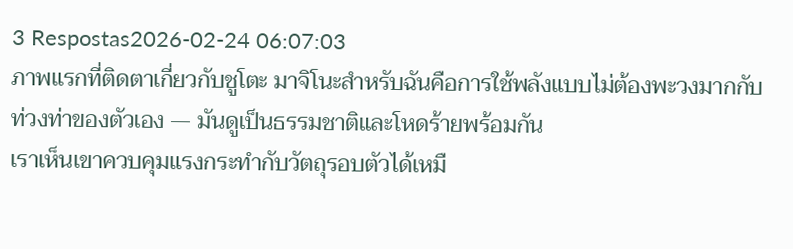3 Respostas2026-02-24 06:07:03
ภาพแรกที่ติดตาเกี่ยวกับชูโตะ มาจิโนะสำหรับฉันคือการใช้พลังแบบไม่ต้องพะวงมากกับท่วงท่าของตัวเอง — มันดูเป็นธรรมชาติและโหดร้ายพร้อมกัน
เราเห็นเขาควบคุมแรงกระทำกับวัตถุรอบตัวได้เหมื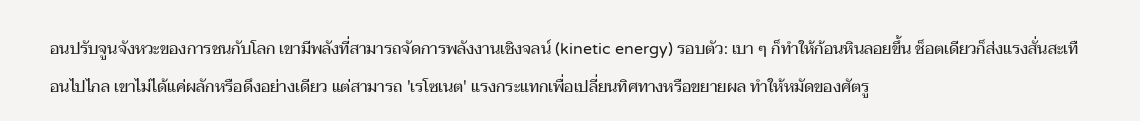อนปรับจูนจังหวะของการชนกับโลก เขามีพลังที่สามารถจัดการพลังงานเชิงจลน์ (kinetic energy) รอบตัว: เบา ๆ ก็ทำให้ก้อนหินลอยขึ้น ช็อตเดียวก็ส่งแรงสั่นสะเทือนไปไกล เขาไม่ได้แค่ผลักหรือดึงอย่างเดียว แต่สามารถ 'เรโซเนต' แรงกระแทกเพื่อเปลี่ยนทิศทางหรือขยายผล ทำให้หมัดของศัตรู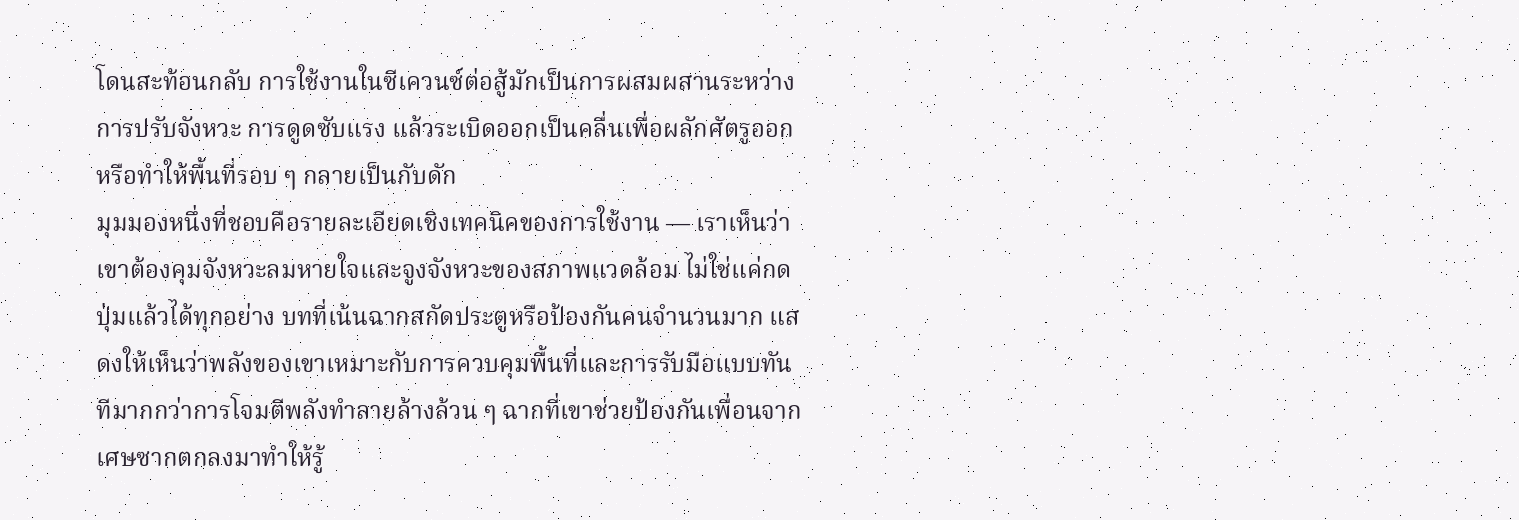โดนสะท้อนกลับ การใช้งานในซีเควนซ์ต่อสู้มักเป็นการผสมผสานระหว่างการปรับจังหวะ การดูดซับแรง แล้วระเบิดออกเป็นคลื่นเพื่อผลักศัตรูออกหรือทำให้พื้นที่รอบ ๆ กลายเป็นกับดัก
มุมมองหนึ่งที่ชอบคือรายละเอียดเชิงเทคนิคของการใช้งาน — เราเห็นว่าเขาต้องคุมจังหวะลมหายใจและจูงจังหวะของสภาพแวดล้อม ไม่ใช่แค่กดปุ่มแล้วได้ทุกอย่าง บทที่เน้นฉากสกัดประตูหรือป้องกันคนจำนวนมาก แสดงให้เห็นว่าพลังของเขาเหมาะกับการควบคุมพื้นที่และการรับมือแบบทันทีมากกว่าการโจมตีพลังทำลายล้างล้วน ๆ ฉากที่เขาช่วยป้องกันเพื่อนจากเศษซากตกลงมาทำให้รู้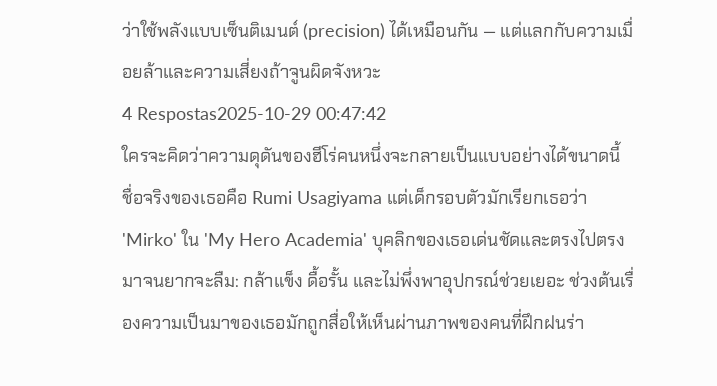ว่าใช้พลังแบบเซ็นติเมนต์ (precision) ได้เหมือนกัน — แต่แลกกับความเมื่อยล้าและความเสี่ยงถ้าจูนผิดจังหวะ
4 Respostas2025-10-29 00:47:42
ใครจะคิดว่าความดุดันของฮีโร่คนหนึ่งจะกลายเป็นแบบอย่างได้ขนาดนี้
ชื่อจริงของเธอคือ Rumi Usagiyama แต่เด็กรอบตัวมักเรียกเธอว่า 'Mirko' ใน 'My Hero Academia' บุคลิกของเธอเด่นชัดและตรงไปตรงมาจนยากจะลืม: กล้าแข็ง ดื้อรั้น และไม่พึ่งพาอุปกรณ์ช่วยเยอะ ช่วงต้นเรื่องความเป็นมาของเธอมักถูกสื่อให้เห็นผ่านภาพของคนที่ฝึกฝนร่า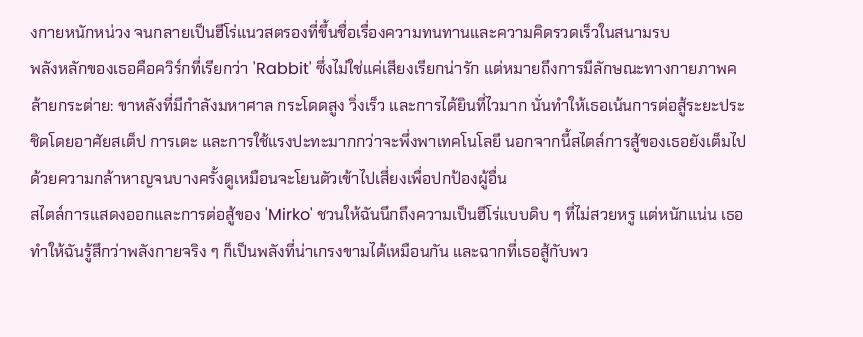งกายหนักหน่วง จนกลายเป็นฮีโร่แนวสตรองที่ขึ้นชื่อเรื่องความทนทานและความคิดรวดเร็วในสนามรบ
พลังหลักของเธอคือควิร์กที่เรียกว่า 'Rabbit' ซึ่งไม่ใช่แค่เสียงเรียกน่ารัก แต่หมายถึงการมีลักษณะทางกายภาพคล้ายกระต่าย: ขาหลังที่มีกำลังมหาศาล กระโดดสูง วิ่งเร็ว และการได้ยินที่ไวมาก นั่นทำให้เธอเน้นการต่อสู้ระยะประชิดโดยอาศัยสเต็ป การเตะ และการใช้แรงปะทะมากกว่าจะพึ่งพาเทคโนโลยี นอกจากนี้สไตล์การสู้ของเธอยังเต็มไปด้วยความกล้าหาญจนบางครั้งดูเหมือนจะโยนตัวเข้าไปเสี่ยงเพื่อปกป้องผู้อื่น
สไตล์การแสดงออกและการต่อสู้ของ 'Mirko' ชวนให้ฉันนึกถึงความเป็นฮีโร่แบบดิบ ๆ ที่ไม่สวยหรู แต่หนักแน่น เธอทำให้ฉันรู้สึกว่าพลังกายจริง ๆ ก็เป็นพลังที่น่าเกรงขามได้เหมือนกัน และฉากที่เธอสู้กับพว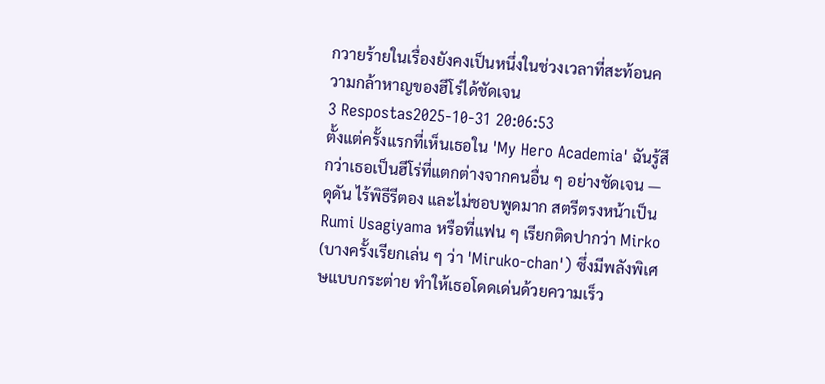กวายร้ายในเรื่องยังคงเป็นหนึ่งในช่วงเวลาที่สะท้อนความกล้าหาญของฮีโร่ได้ชัดเจน
3 Respostas2025-10-31 20:06:53
ตั้งแต่ครั้งแรกที่เห็นเธอใน 'My Hero Academia' ฉันรู้สึกว่าเธอเป็นฮีโร่ที่แตกต่างจากคนอื่น ๆ อย่างชัดเจน — ดุดัน ไร้พิธีรีตอง และไม่ชอบพูดมาก สตรีตรงหน้าเป็น Rumi Usagiyama หรือที่แฟน ๆ เรียกติดปากว่า Mirko (บางครั้งเรียกเล่น ๆ ว่า 'Miruko-chan') ซึ่งมีพลังพิเศษแบบกระต่าย ทำให้เธอโดดเด่นด้วยความเร็ว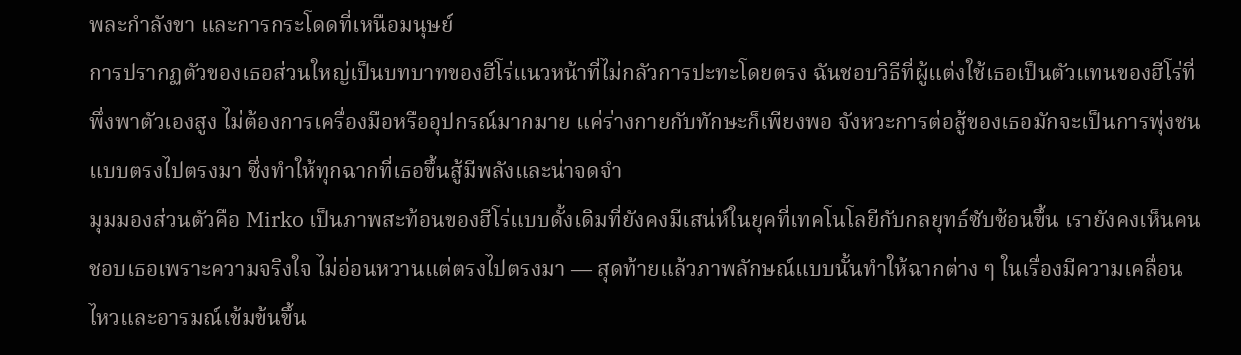พละกำลังขา และการกระโดดที่เหนือมนุษย์
การปรากฏตัวของเธอส่วนใหญ่เป็นบทบาทของฮีโร่แนวหน้าที่ไม่กลัวการปะทะโดยตรง ฉันชอบวิธีที่ผู้แต่งใช้เธอเป็นตัวแทนของฮีโร่ที่พึ่งพาตัวเองสูง ไม่ต้องการเครื่องมือหรืออุปกรณ์มากมาย แค่ร่างกายกับทักษะก็เพียงพอ จังหวะการต่อสู้ของเธอมักจะเป็นการพุ่งชนแบบตรงไปตรงมา ซึ่งทำให้ทุกฉากที่เธอขึ้นสู้มีพลังและน่าจดจำ
มุมมองส่วนตัวคือ Mirko เป็นภาพสะท้อนของฮีโร่แบบดั้งเดิมที่ยังคงมีเสน่ห์ในยุคที่เทคโนโลยีกับกลยุทธ์ซับซ้อนขึ้น เรายังคงเห็นคนชอบเธอเพราะความจริงใจ ไม่อ่อนหวานแต่ตรงไปตรงมา — สุดท้ายแล้วภาพลักษณ์แบบนั้นทำให้ฉากต่าง ๆ ในเรื่องมีความเคลื่อนไหวและอารมณ์เข้มข้นขึ้น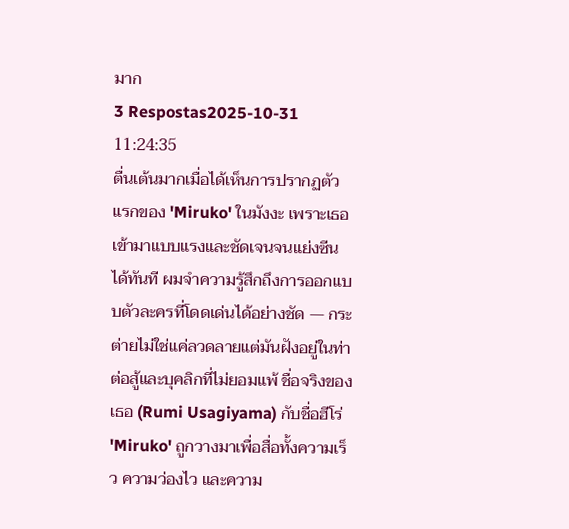มาก
3 Respostas2025-10-31 11:24:35
ตื่นเต้นมากเมื่อได้เห็นการปรากฏตัวแรกของ 'Miruko' ในมังงะ เพราะเธอเข้ามาแบบแรงและชัดเจนจนแย่งซีนได้ทันที ผมจำความรู้สึกถึงการออกแบบตัวละครที่โดดเด่นได้อย่างชัด — กระต่ายไม่ใช่แค่ลวดลายแต่มันฝังอยู่ในท่าต่อสู้และบุคลิกที่ไม่ยอมแพ้ ชื่อจริงของเธอ (Rumi Usagiyama) กับชื่อฮีโร่ 'Miruko' ถูกวางมาเพื่อสื่อทั้งความเร็ว ความว่องไว และความ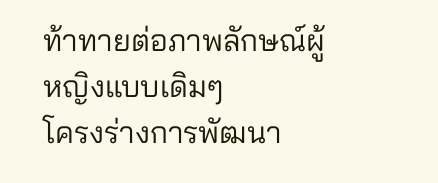ท้าทายต่อภาพลักษณ์ผู้หญิงแบบเดิมๆ
โครงร่างการพัฒนา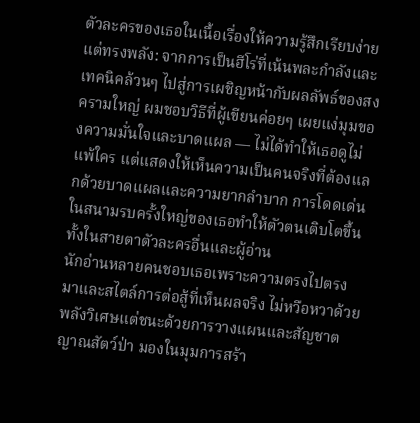ตัวละครของเธอในเนื้อเรื่องให้ความรู้สึกเรียบง่ายแต่ทรงพลัง: จากการเป็นฮีโร่ที่เน้นพละกำลังและเทคนิคล้วนๆ ไปสู่การเผชิญหน้ากับผลลัพธ์ของสงครามใหญ่ ผมชอบวิธีที่ผู้เขียนค่อยๆ เผยแง่มุมของความมั่นใจและบาดแผล — ไม่ได้ทำให้เธอดูไม่แพ้ใคร แต่แสดงให้เห็นความเป็นคนจริงที่ต้องแลกด้วยบาดแผลและความยากลำบาก การโดดเด่นในสนามรบครั้งใหญ่ของเธอทำให้ตัวตนเติบโตขึ้นทั้งในสายตาตัวละครอื่นและผู้อ่าน
นักอ่านหลายคนชอบเธอเพราะความตรงไปตรงมาและสไตล์การต่อสู้ที่เห็นผลจริง ไม่หวือหวาด้วยพลังวิเศษแต่ชนะด้วยการวางแผนและสัญชาตญาณสัตว์ป่า มองในมุมการสร้า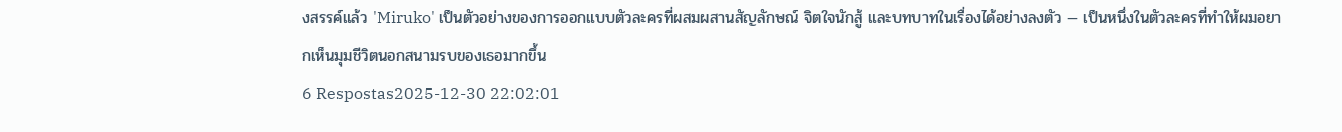งสรรค์แล้ว 'Miruko' เป็นตัวอย่างของการออกแบบตัวละครที่ผสมผสานสัญลักษณ์ จิตใจนักสู้ และบทบาทในเรื่องได้อย่างลงตัว — เป็นหนึ่งในตัวละครที่ทำให้ผมอยากเห็นมุมชีวิตนอกสนามรบของเธอมากขึ้น
6 Respostas2025-12-30 22:02:01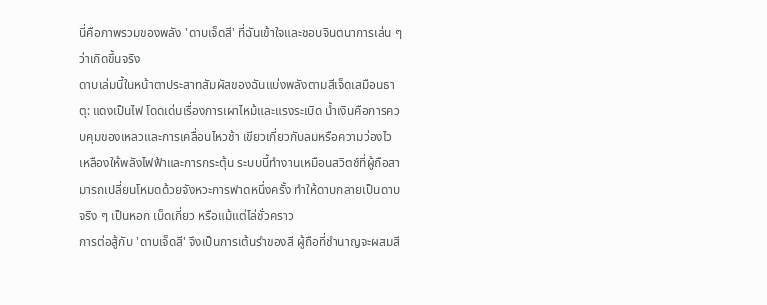นี่คือภาพรวมของพลัง 'ดาบเจ็ดสี' ที่ฉันเข้าใจและชอบจินตนาการเล่น ๆ ว่าเกิดขึ้นจริง
ดาบเล่มนี้ในหน้าตาประสาทสัมผัสของฉันแบ่งพลังตามสีเจ็ดเสมือนธาตุ: แดงเป็นไฟ โดดเด่นเรื่องการเผาไหม้และแรงระเบิด น้ำเงินคือการควบคุมของเหลวและการเคลื่อนไหวช้า เขียวเกี่ยวกับลมหรือความว่องไว เหลืองให้พลังไฟฟ้าและการกระตุ้น ระบบนี้ทำงานเหมือนสวิตช์ที่ผู้ถือสามารถเปลี่ยนโหมดด้วยจังหวะการฟาดหนึ่งครั้ง ทำให้ดาบกลายเป็นดาบจริง ๆ เป็นหอก เบ็ดเกี่ยว หรือแม้แต่โล่ชั่วคราว
การต่อสู้กับ 'ดาบเจ็ดสี' จึงเป็นการเต้นรำของสี ผู้ถือที่ชำนาญจะผสมสี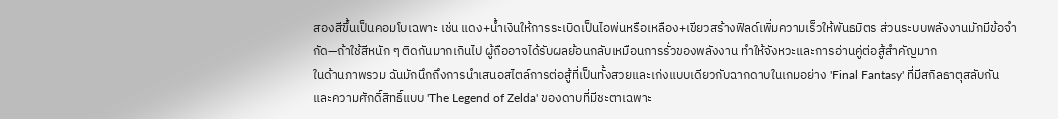สองสีขึ้นเป็นคอมโบเฉพาะ เช่น แดง+น้ำเงินให้การระเบิดเป็นไอพ่นหรือเหลือง+เขียวสร้างฟิลด์เพิ่มความเร็วให้พันธมิตร ส่วนระบบพลังงานมักมีข้อจำกัด—ถ้าใช้สีหนัก ๆ ติดกันมากเกินไป ผู้ถืออาจได้รับผลย้อนกลับเหมือนการรั่วของพลังงาน ทำให้จังหวะและการอ่านคู่ต่อสู้สำคัญมาก
ในด้านภาพรวม ฉันมักนึกถึงการนำเสนอสไตล์การต่อสู้ที่เป็นทั้งสวยและเก่งแบบเดียวกับฉากดาบในเกมอย่าง 'Final Fantasy' ที่มีสกิลธาตุสลับกัน และความศักดิ์สิทธิ์แบบ 'The Legend of Zelda' ของดาบที่มีชะตาเฉพาะ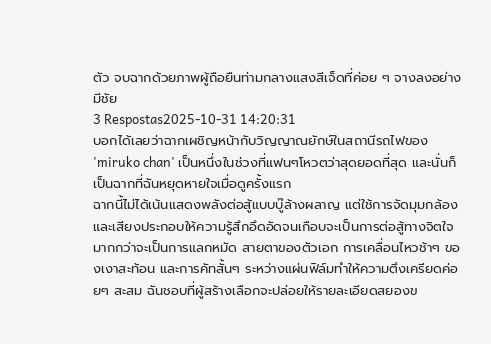ตัว จบฉากด้วยภาพผู้ถือยืนท่ามกลางแสงสีเจ็ดที่ค่อย ๆ จางลงอย่างมีชัย
3 Respostas2025-10-31 14:20:31
บอกได้เลยว่าฉากเผชิญหน้ากับวิญญาณยักษ์ในสถานีรถไฟของ 'miruko chan' เป็นหนึ่งในช่วงที่แฟนๆโหวตว่าสุดยอดที่สุด และนั่นก็เป็นฉากที่ฉันหยุดหายใจเมื่อดูครั้งแรก
ฉากนี้ไม่ได้เน้นแสดงพลังต่อสู้แบบบู๊ล้างผลาญ แต่ใช้การจัดมุมกล้องและเสียงประกอบให้ความรู้สึกอึดอัดจนเกือบจะเป็นการต่อสู้ทางจิตใจมากกว่าจะเป็นการแลกหมัด สายตาของตัวเอก การเคลื่อนไหวช้าๆ ของเงาสะท้อน และการคัทสั้นๆ ระหว่างแผ่นฟิล์มทำให้ความตึงเครียดค่อยๆ สะสม ฉันชอบที่ผู้สร้างเลือกจะปล่อยให้รายละเอียดสยองข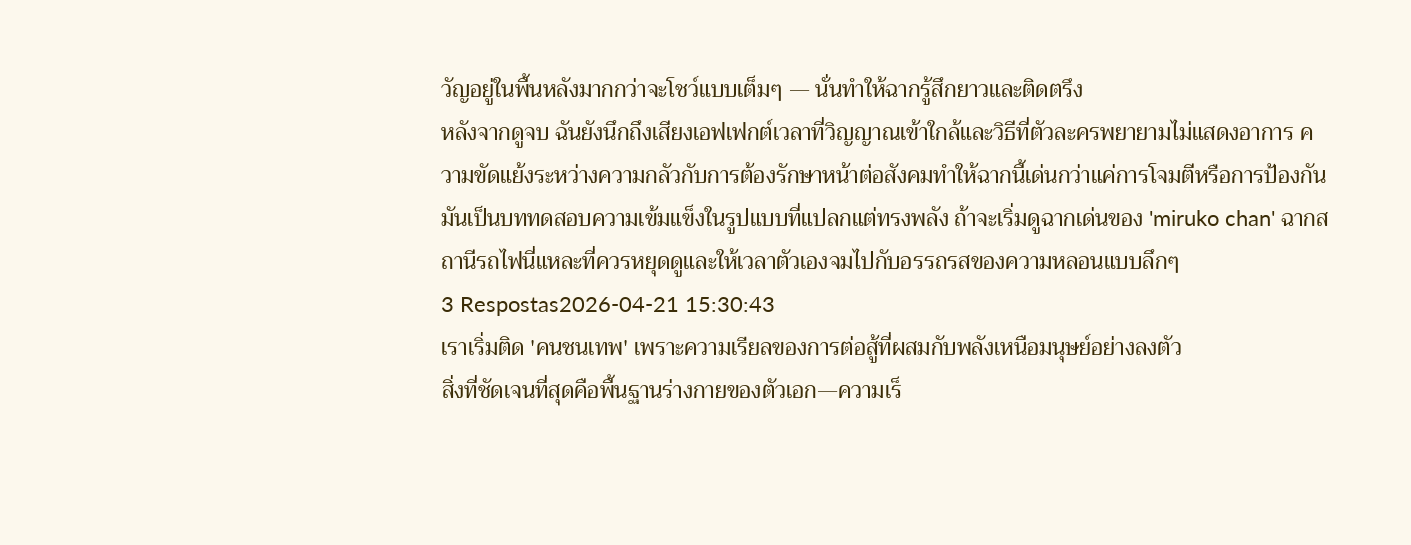วัญอยู่ในพื้นหลังมากกว่าจะโชว์แบบเต็มๆ — นั่นทำให้ฉากรู้สึกยาวและติดตรึง
หลังจากดูจบ ฉันยังนึกถึงเสียงเอฟเฟกต์เวลาที่วิญญาณเข้าใกล้และวิธีที่ตัวละครพยายามไม่แสดงอาการ ความขัดแย้งระหว่างความกลัวกับการต้องรักษาหน้าต่อสังคมทำให้ฉากนี้เด่นกว่าแค่การโจมตีหรือการป้องกัน มันเป็นบททดสอบความเข้มแข็งในรูปแบบที่แปลกแต่ทรงพลัง ถ้าจะเริ่มดูฉากเด่นของ 'miruko chan' ฉากสถานีรถไฟนี่แหละที่ควรหยุดดูและให้เวลาตัวเองจมไปกับอรรถรสของความหลอนแบบลึกๆ
3 Respostas2026-04-21 15:30:43
เราเริ่มติด 'คนชนเทพ' เพราะความเรียลของการต่อสู้ที่ผสมกับพลังเหนือมนุษย์อย่างลงตัว
สิ่งที่ชัดเจนที่สุดคือพื้นฐานร่างกายของตัวเอก—ความเร็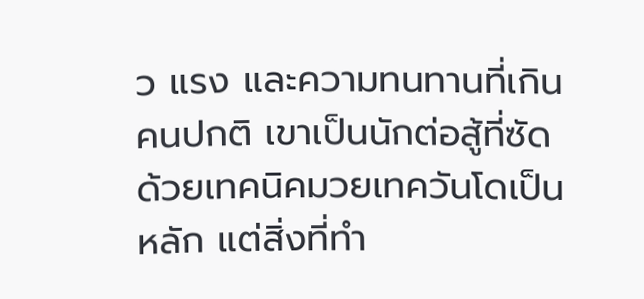ว แรง และความทนทานที่เกินคนปกติ เขาเป็นนักต่อสู้ที่ซัดด้วยเทคนิคมวยเทควันโดเป็นหลัก แต่สิ่งที่ทำ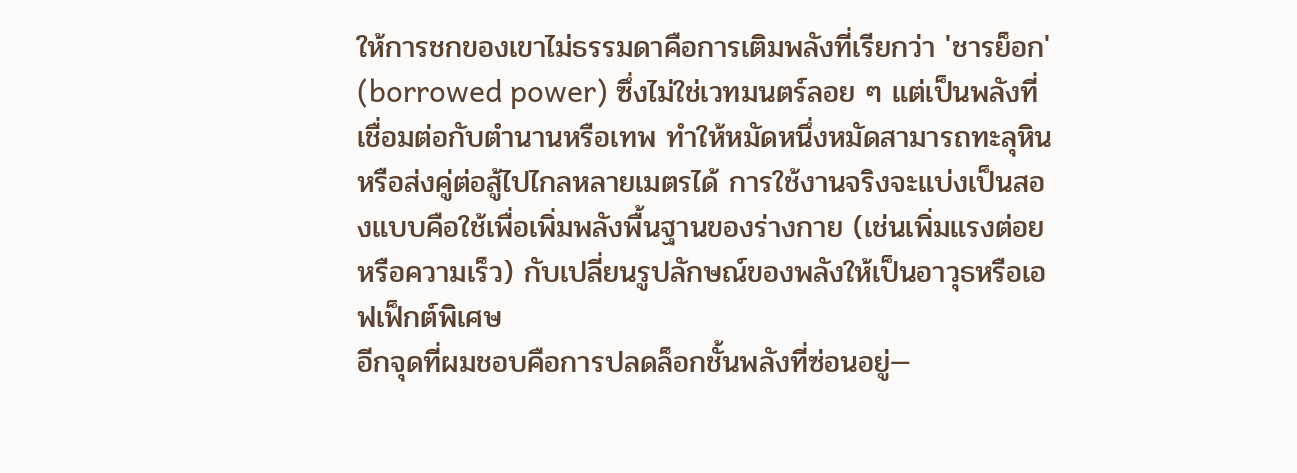ให้การชกของเขาไม่ธรรมดาคือการเติมพลังที่เรียกว่า 'ชารย็อก' (borrowed power) ซึ่งไม่ใช่เวทมนตร์ลอย ๆ แต่เป็นพลังที่เชื่อมต่อกับตำนานหรือเทพ ทำให้หมัดหนึ่งหมัดสามารถทะลุหินหรือส่งคู่ต่อสู้ไปไกลหลายเมตรได้ การใช้งานจริงจะแบ่งเป็นสองแบบคือใช้เพื่อเพิ่มพลังพื้นฐานของร่างกาย (เช่นเพิ่มแรงต่อยหรือความเร็ว) กับเปลี่ยนรูปลักษณ์ของพลังให้เป็นอาวุธหรือเอฟเฟ็กต์พิเศษ
อีกจุดที่ผมชอบคือการปลดล็อกชั้นพลังที่ซ่อนอยู่—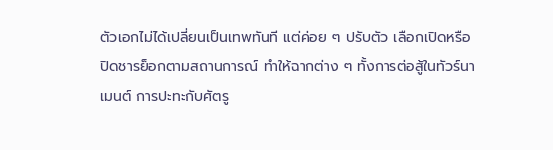ตัวเอกไม่ได้เปลี่ยนเป็นเทพทันที แต่ค่อย ๆ ปรับตัว เลือกเปิดหรือปิดชารย็อกตามสถานการณ์ ทำให้ฉากต่าง ๆ ทั้งการต่อสู้ในทัวร์นาเมนต์ การปะทะกับศัตรู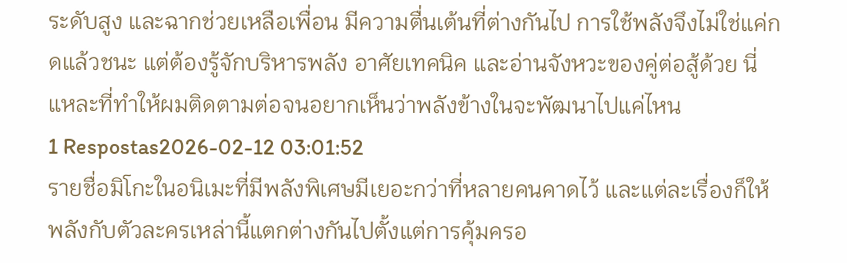ระดับสูง และฉากช่วยเหลือเพื่อน มีความตื่นเต้นที่ต่างกันไป การใช้พลังจึงไม่ใช่แค่กดแล้วชนะ แต่ต้องรู้จักบริหารพลัง อาศัยเทคนิค และอ่านจังหวะของคู่ต่อสู้ด้วย นี่แหละที่ทำให้ผมติดตามต่อจนอยากเห็นว่าพลังข้างในจะพัฒนาไปแค่ไหน
1 Respostas2026-02-12 03:01:52
รายชื่อมิโกะในอนิเมะที่มีพลังพิเศษมีเยอะกว่าที่หลายคนคาดไว้ และแต่ละเรื่องก็ให้พลังกับตัวละครเหล่านี้แตกต่างกันไปตั้งแต่การคุ้มครอ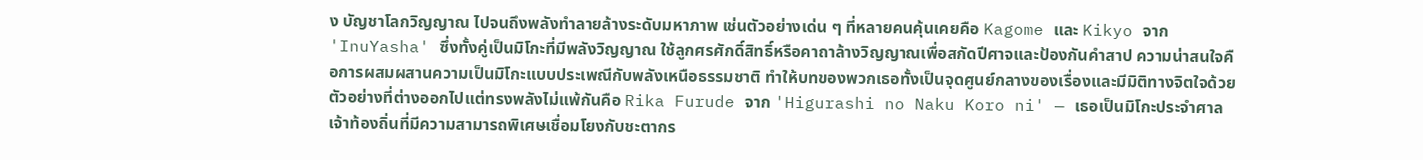ง บัญชาโลกวิญญาณ ไปจนถึงพลังทำลายล้างระดับมหาภาพ เช่นตัวอย่างเด่น ๆ ที่หลายคนคุ้นเคยคือ Kagome และ Kikyo จาก 'InuYasha' ซึ่งทั้งคู่เป็นมิโกะที่มีพลังวิญญาณ ใช้ลูกศรศักดิ์สิทธิ์หรือคาถาล้างวิญญาณเพื่อสกัดปีศาจและป้องกันคำสาป ความน่าสนใจคือการผสมผสานความเป็นมิโกะแบบประเพณีกับพลังเหนือธรรมชาติ ทำให้บทของพวกเธอทั้งเป็นจุดศูนย์กลางของเรื่องและมีมิติทางจิตใจด้วย
ตัวอย่างที่ต่างออกไปแต่ทรงพลังไม่แพ้กันคือ Rika Furude จาก 'Higurashi no Naku Koro ni' — เธอเป็นมิโกะประจำศาลเจ้าท้องถิ่นที่มีความสามารถพิเศษเชื่อมโยงกับชะตากร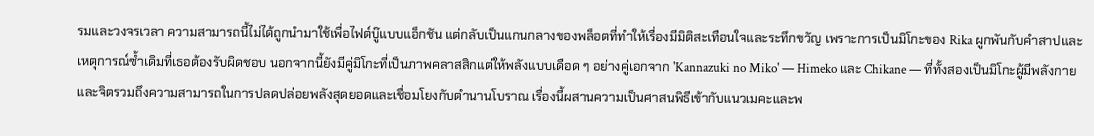รมและวงจรเวลา ความสามารถนี้ไม่ได้ถูกนำมาใช้เพื่อไฟต์บู๊แบบแอ็กชัน แต่กลับเป็นแกนกลางของพล็อตที่ทำให้เรื่องมีมิติสะเทือนใจและระทึกขวัญ เพราะการเป็นมิโกะของ Rika ผูกพันกับคำสาปและเหตุการณ์ซ้ำเดิมที่เธอต้องรับผิดชอบ นอกจากนี้ยังมีคู่มิโกะที่เป็นภาพคลาสสิกแต่ให้พลังแบบเดือด ๆ อย่างคู่เอกจาก 'Kannazuki no Miko' — Himeko และ Chikane — ที่ทั้งสองเป็นมิโกะผู้มีพลังกายและจิตรวมถึงความสามารถในการปลดปล่อยพลังสุดยอดและเชื่อมโยงกับตำนานโบราณ เรื่องนี้ผสานความเป็นศาสนพิธีเข้ากับแนวเมคะและพ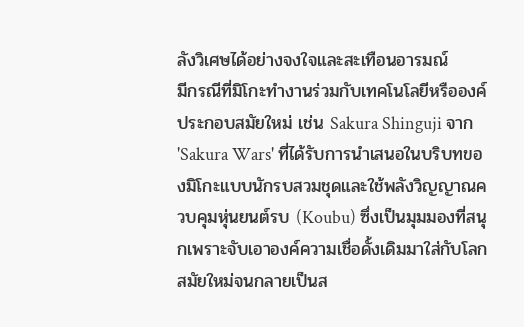ลังวิเศษได้อย่างจงใจและสะเทือนอารมณ์
มีกรณีที่มิโกะทำงานร่วมกับเทคโนโลยีหรือองค์ประกอบสมัยใหม่ เช่น Sakura Shinguji จาก 'Sakura Wars' ที่ได้รับการนำเสนอในบริบทของมิโกะแบบนักรบสวมชุดและใช้พลังวิญญาณควบคุมหุ่นยนต์รบ (Koubu) ซึ่งเป็นมุมมองที่สนุกเพราะจับเอาองค์ความเชื่อดั้งเดิมมาใส่กับโลกสมัยใหม่จนกลายเป็นส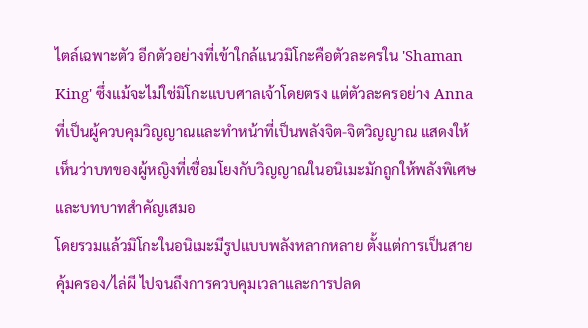ไตล์เฉพาะตัว อีกตัวอย่างที่เข้าใกล้แนวมิโกะคือตัวละครใน 'Shaman King' ซึ่งแม้จะไม่ใช่มิโกะแบบศาลเจ้าโดยตรง แต่ตัวละครอย่าง Anna ที่เป็นผู้ควบคุมวิญญาณและทำหน้าที่เป็นพลังจิต-จิตวิญญาณ แสดงให้เห็นว่าบทของผู้หญิงที่เชื่อมโยงกับวิญญาณในอนิเมะมักถูกให้พลังพิเศษและบทบาทสำคัญเสมอ
โดยรวมแล้วมิโกะในอนิเมะมีรูปแบบพลังหลากหลาย ตั้งแต่การเป็นสายคุ้มครอง/ไล่ผี ไปจนถึงการควบคุมเวลาและการปลด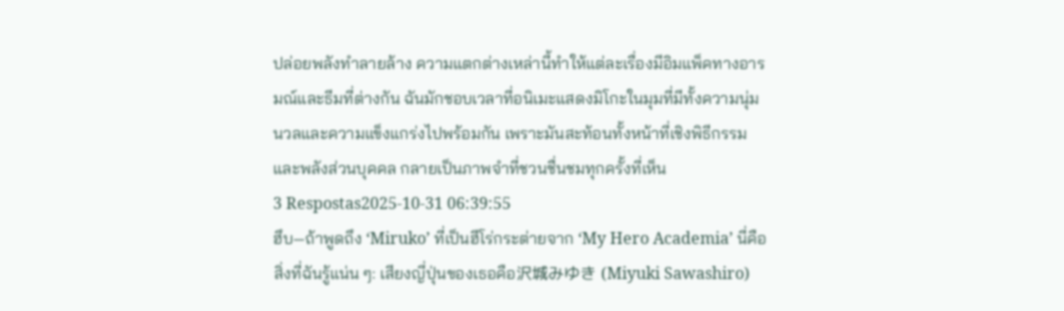ปล่อยพลังทำลายล้าง ความแตกต่างเหล่านี้ทำให้แต่ละเรื่องมีอิมแพ็คทางอารมณ์และธีมที่ต่างกัน ฉันมักชอบเวลาที่อนิเมะแสดงมิโกะในมุมที่มีทั้งความนุ่มนวลและความแข็งแกร่งไปพร้อมกัน เพราะมันสะท้อนทั้งหน้าที่เชิงพิธีกรรมและพลังส่วนบุคคล กลายเป็นภาพจำที่ชวนชื่นชมทุกครั้งที่เห็น
3 Respostas2025-10-31 06:39:55
ฮึบ—ถ้าพูดถึง ‘Miruko’ ที่เป็นฮีโร่กระต่ายจาก ‘My Hero Academia’ นี่คือสิ่งที่ฉันรู้แน่น ๆ: เสียงญี่ปุ่นของเธอคือ沢城みゆき (Miyuki Sawashiro)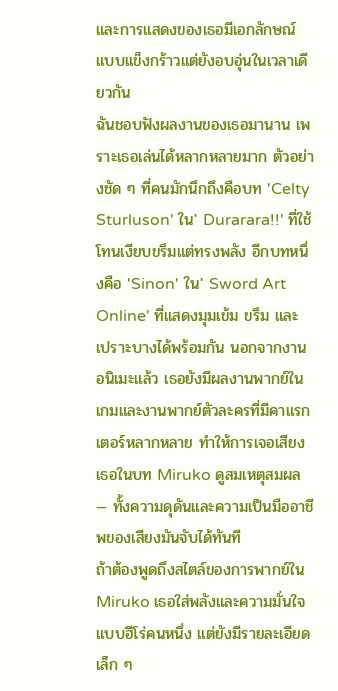และการแสดงของเธอมีเอกลักษณ์แบบแข็งกร้าวแต่ยังอบอุ่นในเวลาเดียวกัน
ฉันชอบฟังผลงานของเธอมานาน เพราะเธอเล่นได้หลากหลายมาก ตัวอย่างชัด ๆ ที่คนมักนึกถึงคือบท 'Celty Sturluson' ใน' Durarara!!' ที่ใช้โทนเงียบขรึมแต่ทรงพลัง อีกบทหนึ่งคือ 'Sinon' ใน' Sword Art Online' ที่แสดงมุมเข้ม ขรึม และเปราะบางได้พร้อมกัน นอกจากงานอนิเมะแล้ว เธอยังมีผลงานพากย์ในเกมและงานพากย์ตัวละครที่มีคาแรกเตอร์หลากหลาย ทำให้การเจอเสียงเธอในบท Miruko ดูสมเหตุสมผล — ทั้งความดุดันและความเป็นมืออาชีพของเสียงมันจับได้ทันที
ถ้าต้องพูดถึงสไตล์ของการพากย์ใน Miruko เธอใส่พลังและความมั่นใจแบบฮีโร่คนหนึ่ง แต่ยังมีรายละเอียดเล็ก ๆ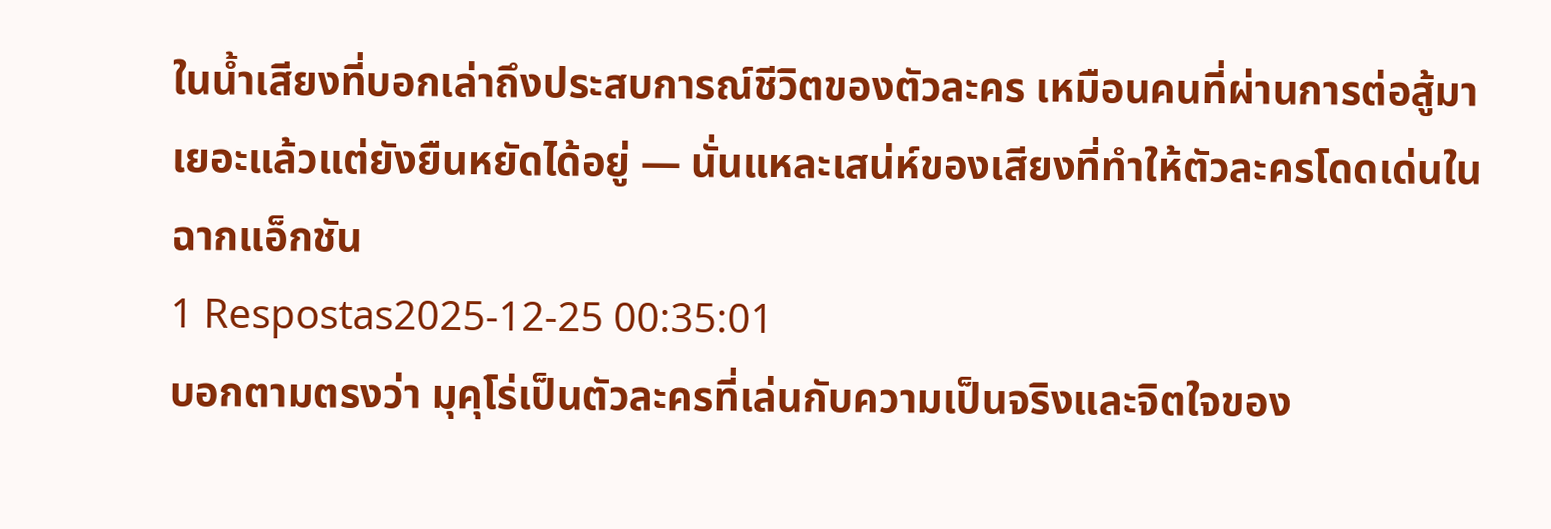ในน้ำเสียงที่บอกเล่าถึงประสบการณ์ชีวิตของตัวละคร เหมือนคนที่ผ่านการต่อสู้มาเยอะแล้วแต่ยังยืนหยัดได้อยู่ — นั่นแหละเสน่ห์ของเสียงที่ทำให้ตัวละครโดดเด่นในฉากแอ็กชัน
1 Respostas2025-12-25 00:35:01
บอกตามตรงว่า มุคุโร่เป็นตัวละครที่เล่นกับความเป็นจริงและจิตใจของ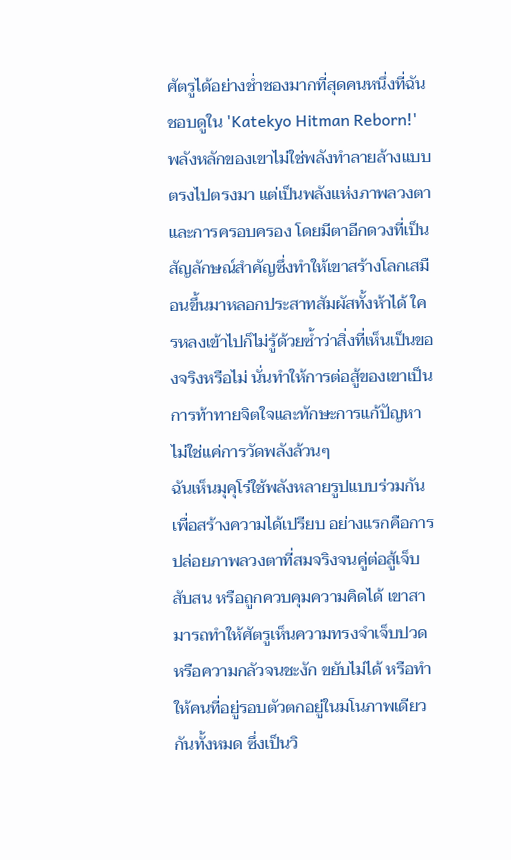ศัตรูได้อย่างช่ำชองมากที่สุดคนหนึ่งที่ฉันชอบดูใน 'Katekyo Hitman Reborn!' พลังหลักของเขาไม่ใช่พลังทำลายล้างแบบตรงไปตรงมา แต่เป็นพลังแห่งภาพลวงตาและการครอบครอง โดยมีตาอีกดวงที่เป็นสัญลักษณ์สำคัญซึ่งทำให้เขาสร้างโลกเสมือนขึ้นมาหลอกประสาทสัมผัสทั้งห้าได้ ใครหลงเข้าไปก็ไม่รู้ด้วยซ้ำว่าสิ่งที่เห็นเป็นของจริงหรือไม่ นั่นทำให้การต่อสู้ของเขาเป็นการท้าทายจิตใจและทักษะการแก้ปัญหา ไม่ใช่แค่การวัดพลังล้วนๆ
ฉันเห็นมุคุโร่ใช้พลังหลายรูปแบบร่วมกันเพื่อสร้างความได้เปรียบ อย่างแรกคือการปล่อยภาพลวงตาที่สมจริงจนคู่ต่อสู้เจ็บ สับสน หรือถูกควบคุมความคิดได้ เขาสามารถทำให้ศัตรูเห็นความทรงจำเจ็บปวดหรือความกลัวจนชะงัก ขยับไม่ได้ หรือทำให้คนที่อยู่รอบตัวตกอยู่ในมโนภาพเดียวกันทั้งหมด ซึ่งเป็นวิ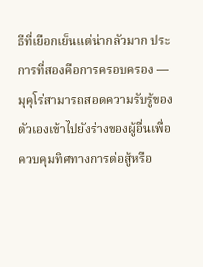ธีที่เยือกเย็นแต่น่ากลัวมาก ประการที่สองคือการครอบครอง — มุคุโร่สามารถสอดความรับรู้ของตัวเองเข้าไปยังร่างของผู้อื่นเพื่อควบคุมทิศทางการต่อสู้หรือ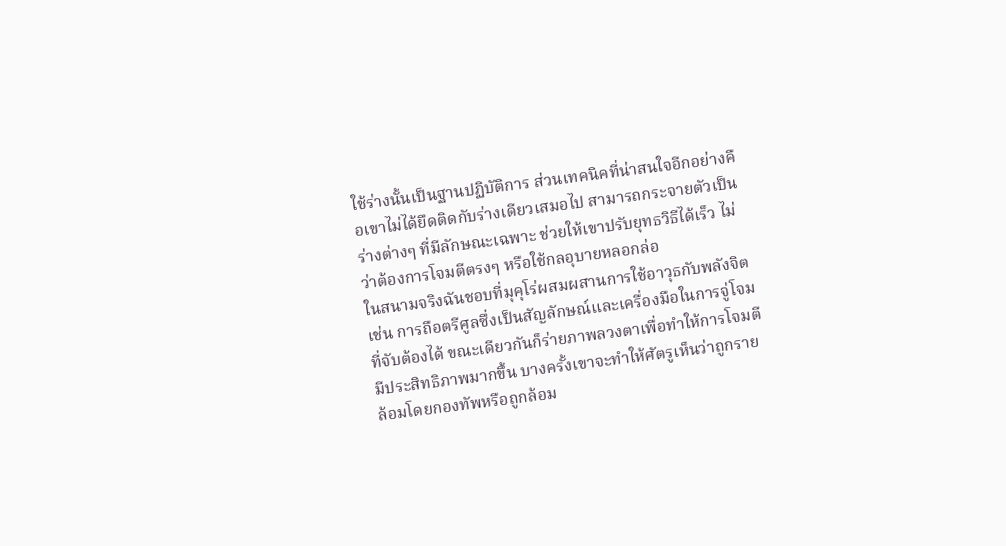ใช้ร่างนั้นเป็นฐานปฏิบัติการ ส่วนเทคนิคที่น่าสนใจอีกอย่างคือเขาไม่ได้ยึดติดกับร่างเดียวเสมอไป สามารถกระจายตัวเป็นร่างต่างๆ ที่มีลักษณะเฉพาะ ช่วยให้เขาปรับยุทธวิธีได้เร็ว ไม่ว่าต้องการโจมตีตรงๆ หรือใช้กลอุบายหลอกล่อ
ในสนามจริงฉันชอบที่มุคุโร่ผสมผสานการใช้อาวุธกับพลังจิต เช่น การถือตรีศูลซึ่งเป็นสัญลักษณ์และเครื่องมือในการจู่โจมที่จับต้องได้ ขณะเดียวกันก็ร่ายภาพลวงตาเพื่อทำให้การโจมตีมีประสิทธิภาพมากขึ้น บางครั้งเขาจะทำให้ศัตรูเห็นว่าถูกรายล้อมโดยกองทัพหรือถูกล้อม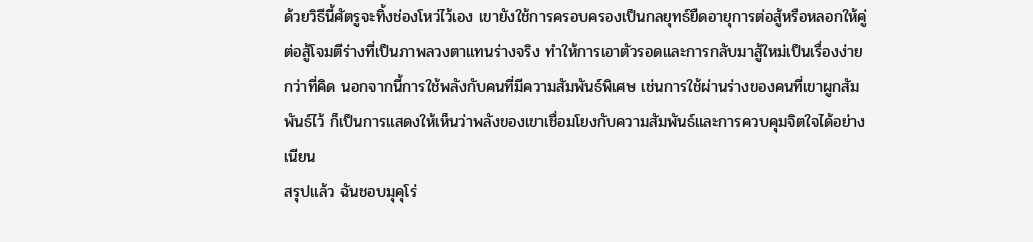ด้วยวิธีนี้ศัตรูจะทิ้งช่องโหว่ไว้เอง เขายังใช้การครอบครองเป็นกลยุทธ์ยืดอายุการต่อสู้หรือหลอกให้คู่ต่อสู้โจมตีร่างที่เป็นภาพลวงตาแทนร่างจริง ทำให้การเอาตัวรอดและการกลับมาสู้ใหม่เป็นเรื่องง่ายกว่าที่คิด นอกจากนี้การใช้พลังกับคนที่มีความสัมพันธ์พิเศษ เช่นการใช้ผ่านร่างของคนที่เขาผูกสัมพันธ์ไว้ ก็เป็นการแสดงให้เห็นว่าพลังของเขาเชื่อมโยงกับความสัมพันธ์และการควบคุมจิตใจได้อย่างเนียน
สรุปแล้ว ฉันชอบมุคุโร่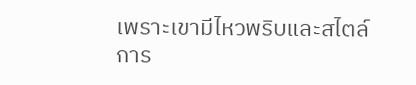เพราะเขามีไหวพริบและสไตล์การ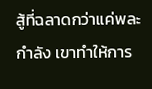สู้ที่ฉลาดกว่าแค่พละกำลัง เขาทำให้การ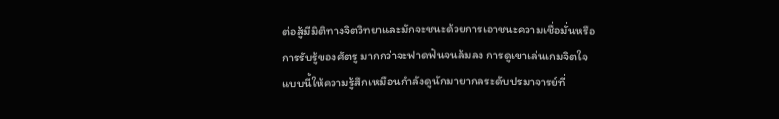ต่อสู้มีมิติทางจิตวิทยาและมักจะชนะด้วยการเอาชนะความเชื่อมั่นหรือการรับรู้ของศัตรู มากกว่าจะฟาดฟันจนล้มลง การดูเขาเล่นเกมจิตใจแบบนี้ให้ความรู้สึกเหมือนกำลังดูนักมายากลระดับปรมาจารย์ที่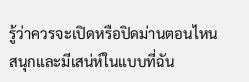รู้ว่าควรจะเปิดหรือปิดม่านตอนไหน สนุกและมีเสน่ห์ในแบบที่ฉัน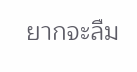ยากจะลืม